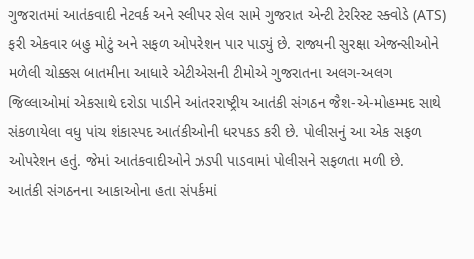ગુજરાતમાં આતંકવાદી નેટવર્ક અને સ્લીપર સેલ સામે ગુજરાત એન્ટી ટેરરિસ્ટ સ્ક્વોડે (ATS) ફરી એકવાર બહુ મોટું અને સફળ ઓપરેશન પાર પાડ્યું છે. રાજ્યની સુરક્ષા એજન્સીઓને મળેલી ચોક્કસ બાતમીના આધારે એટીએસની ટીમોએ ગુજરાતના અલગ-અલગ જિલ્લાઓમાં એકસાથે દરોડા પાડીને આંતરરાષ્ટ્રીય આતંકી સંગઠન જૈશ-એ-મોહમ્મદ સાથે સંકળાયેલા વધુ પાંચ શંકાસ્પદ આતંકીઓની ધરપકડ કરી છે. પોલીસનું આ એક સફળ ઓપરેશન હતું. જેમાં આતંકવાદીઓને ઝડપી પાડવામાં પોલીસને સફળતા મળી છે.
આતંકી સંગઠનના આકાઓના હતા સંપર્કમાં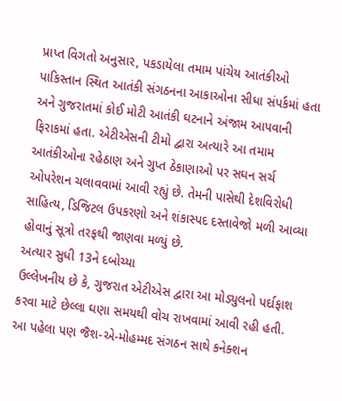પ્રાપ્ત વિગતો અનુસાર, પકડાયેલા તમામ પાંચેય આતંકીઓ પાકિસ્તાન સ્થિત આતંકી સંગઠનના આકાઓના સીધા સંપર્કમાં હતા અને ગુજરાતમાં કોઈ મોટી આતંકી ઘટનાને અંજામ આપવાની ફિરાકમાં હતા. એટીએસની ટીમો દ્વારા અત્યારે આ તમામ આતંકીઓના રહેઠાણ અને ગુપ્ત ઠેકાણાઓ પર સઘન સર્ચ ઓપરેશન ચલાવવામાં આવી રહ્યું છે. તેમની પાસેથી દેશવિરોધી સાહિત્ય, ડિજિટલ ઉપકરણો અને શંકાસ્પદ દસ્તાવેજો મળી આવ્યા હોવાનું સૂત્રો તરફથી જાણવા મળ્યું છે.
અત્યાર સુધી 13ને દબોચ્યા
ઉલ્લેખનીય છે કે, ગુજરાત એટીએસ દ્વારા આ મોડ્યુલનો પર્દાફાશ કરવા માટે છેલ્લા ઘણા સમયથી વોચ રાખવામાં આવી રહી હતી. આ પહેલા પણ જૈશ-એ-મોહમ્મદ સંગઠન સાથે કનેક્શન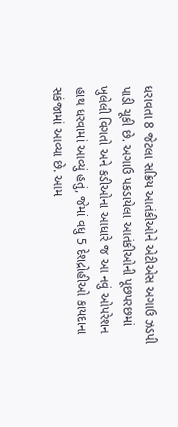ધરાવતા 8 જેટલા સક્રિય આતંકીઓને એટીએસ અગાઉ ઝડપી પાડી ચૂકી છે. અગાઉ પકડાયેલા આતંકીઓની પૂછપરછમાં ખુલેલી વિગતો અને કડીઓના આધારે જ આ નવું ઓપરેશન હાથ ધરવામાં આવ્યું હતું, જેમાં વધુ 5 દેશદ્રોહીઓ કાયદાના સકંજામાં આવ્યા છે. આમ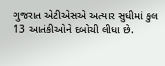ગુજરાત એટીએસએ અત્યાર સુધીમાં કુલ 13 આતંકીઓને દબોચી લીધા છે.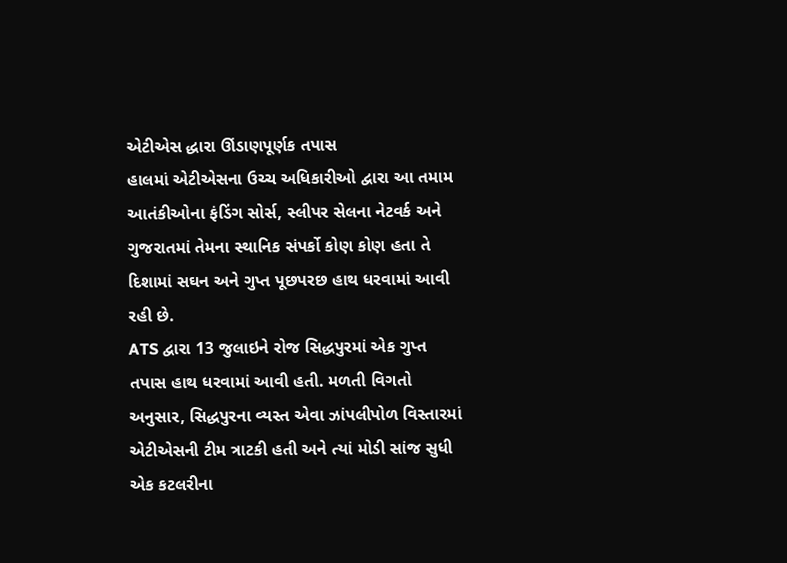એટીએસ દ્ધારા ઊંડાણપૂર્ણક તપાસ
હાલમાં એટીએસના ઉચ્ચ અધિકારીઓ દ્વારા આ તમામ આતંકીઓના ફંડિંગ સોર્સ, સ્લીપર સેલના નેટવર્ક અને ગુજરાતમાં તેમના સ્થાનિક સંપર્કો કોણ કોણ હતા તે દિશામાં સઘન અને ગુપ્ત પૂછપરછ હાથ ધરવામાં આવી રહી છે.
ATS દ્વારા 13 જુલાઇને રોજ સિદ્ધપુરમાં એક ગુપ્ત તપાસ હાથ ધરવામાં આવી હતી. મળતી વિગતો અનુસાર, સિદ્ધપુરના વ્યસ્ત એવા ઝાંપલીપોળ વિસ્તારમાં એટીએસની ટીમ ત્રાટકી હતી અને ત્યાં મોડી સાંજ સુધી એક કટલરીના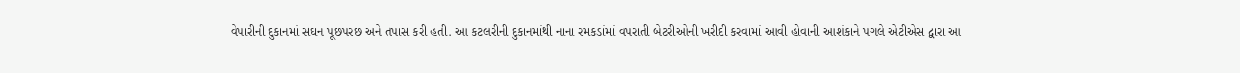વેપારીની દુકાનમાં સઘન પૂછપરછ અને તપાસ કરી હતી. આ કટલરીની દુકાનમાંથી નાના રમકડાંમાં વપરાતી બેટરીઓની ખરીદી કરવામાં આવી હોવાની આશંકાને પગલે એટીએસ દ્વારા આ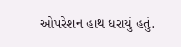ઓપરેશન હાથ ધરાયું હતું.